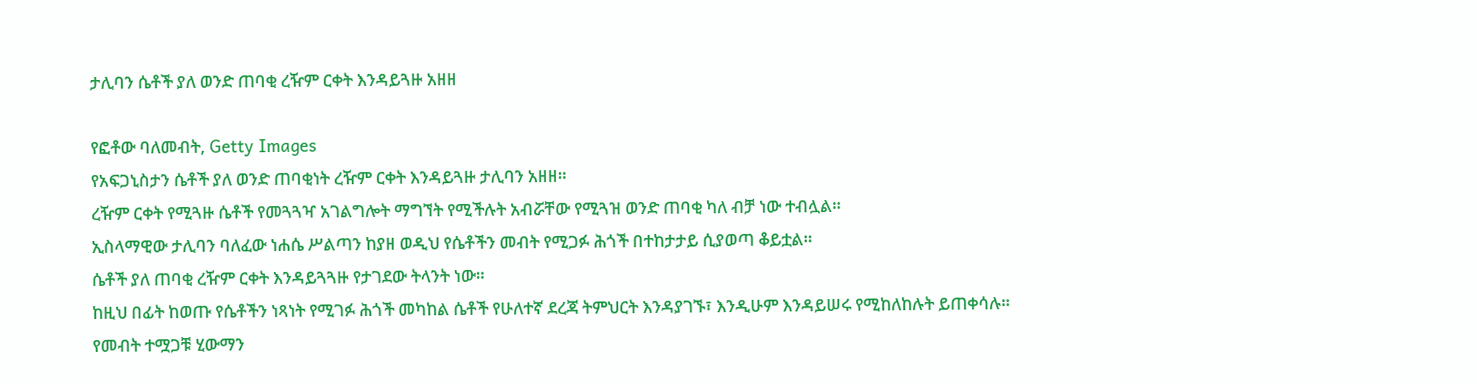ታሊባን ሴቶች ያለ ወንድ ጠባቂ ረዥም ርቀት እንዳይጓዙ አዘዘ

የፎቶው ባለመብት, Getty Images
የአፍጋኒስታን ሴቶች ያለ ወንድ ጠባቂነት ረዥም ርቀት እንዳይጓዙ ታሊባን አዘዘ።
ረዥም ርቀት የሚጓዙ ሴቶች የመጓጓዣ አገልግሎት ማግኘት የሚችሉት አብሯቸው የሚጓዝ ወንድ ጠባቂ ካለ ብቻ ነው ተብሏል።
ኢስላማዊው ታሊባን ባለፈው ነሐሴ ሥልጣን ከያዘ ወዲህ የሴቶችን መብት የሚጋፉ ሕጎች በተከታታይ ሲያወጣ ቆይቷል።
ሴቶች ያለ ጠባቂ ረዥም ርቀት እንዳይጓጓዙ የታገደው ትላንት ነው።
ከዚህ በፊት ከወጡ የሴቶችን ነጻነት የሚገፉ ሕጎች መካከል ሴቶች የሁለተኛ ደረጃ ትምህርት እንዳያገኙ፣ እንዲሁም እንዳይሠሩ የሚከለከሉት ይጠቀሳሉ።
የመብት ተሟጋቹ ሂውማን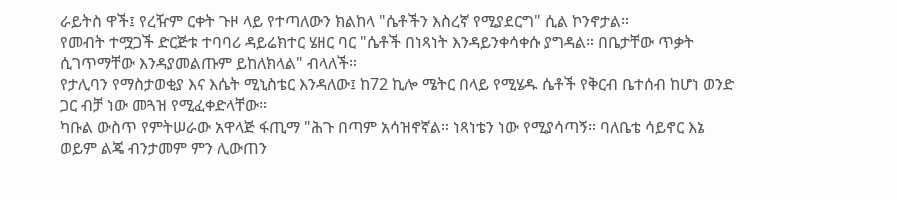ራይትስ ዋች፤ የረዥም ርቀት ጉዞ ላይ የተጣለውን ክልከላ "ሴቶችን እስረኛ የሚያደርግ" ሲል ኮንኖታል።
የመብት ተሟጋች ድርጅቱ ተባባሪ ዳይሬክተር ሄዘር ባር "ሴቶች በነጻነት እንዳይንቀሳቀሱ ያግዳል። በቤታቸው ጥቃት ሲገጥማቸው እንዳያመልጡም ይከለክላል" ብላለች።
የታሊባን የማስታወቂያ እና እሴት ሚኒስቴር እንዳለው፤ ከ72 ኪሎ ሜትር በላይ የሚሄዱ ሴቶች የቅርብ ቤተሰብ ከሆነ ወንድ ጋር ብቻ ነው መጓዝ የሚፈቀድላቸው።
ካቡል ውስጥ የምትሠራው አዋላጅ ፋጢማ "ሕጉ በጣም አሳዝኖኛል። ነጻነቴን ነው የሚያሳጣኝ። ባለቤቴ ሳይኖር እኔ ወይም ልጄ ብንታመም ምን ሊውጠን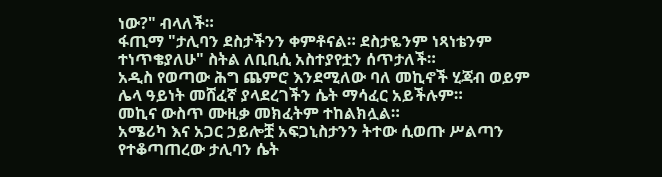ነው?" ብላለች።
ፋጢማ "ታሊባን ደስታችንን ቀምቶናል። ደስታዬንም ነጻነቴንም ተነጥቄያለሁ" ስትል ለቢቢሲ አስተያየቷን ሰጥታለች።
አዲስ የወጣው ሕግ ጨምሮ እንደሚለው ባለ መኪኖች ሂጃብ ወይም ሌላ ዓይነት መሸፈኛ ያላደረገችን ሴት ማሳፈር አይችሉም።
መኪና ውስጥ ሙዚቃ መክፈትም ተከልክሏል።
አሜሪካ እና አጋር ኃይሎቿ አፍጋኒስታንን ትተው ሲወጡ ሥልጣን የተቆጣጠረው ታሊባን ሴት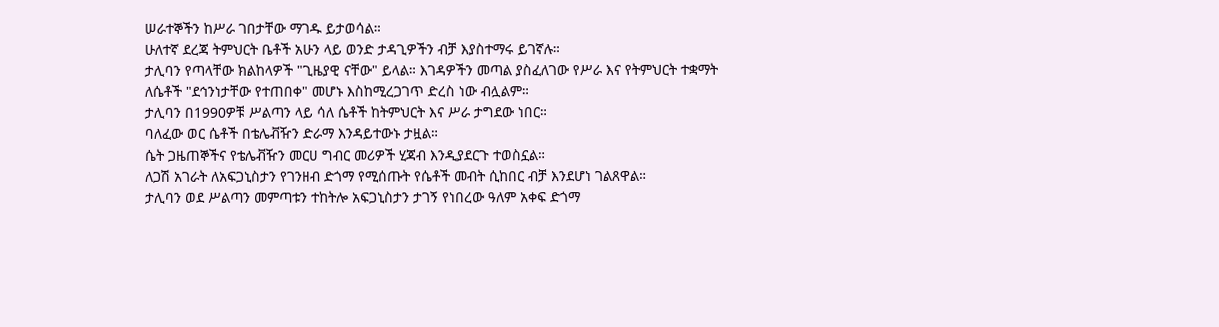ሠራተኞችን ከሥራ ገበታቸው ማገዱ ይታወሳል።
ሁለተኛ ደረጃ ትምህርት ቤቶች አሁን ላይ ወንድ ታዳጊዎችን ብቻ እያስተማሩ ይገኛሉ።
ታሊባን የጣላቸው ክልከላዎች "ጊዜያዊ ናቸው" ይላል። እገዳዎችን መጣል ያስፈለገው የሥራ እና የትምህርት ተቋማት ለሴቶች "ደኅንነታቸው የተጠበቀ" መሆኑ እስከሚረጋገጥ ድረስ ነው ብሏልም።
ታሊባን በ1990ዎቹ ሥልጣን ላይ ሳለ ሴቶች ከትምህርት እና ሥራ ታግደው ነበር።
ባለፈው ወር ሴቶች በቴሌቭዥን ድራማ እንዳይተውኑ ታዟል።
ሴት ጋዜጠኞችና የቴሌቭዥን መርሀ ግብር መሪዎች ሂጃብ እንዲያደርጉ ተወስኗል።
ለጋሽ አገራት ለአፍጋኒስታን የገንዘብ ድጎማ የሚሰጡት የሴቶች መብት ሲከበር ብቻ እንደሆነ ገልጸዋል።
ታሊባን ወደ ሥልጣን መምጣቱን ተከትሎ አፍጋኒስታን ታገኝ የነበረው ዓለም አቀፍ ድጎማ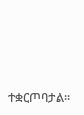ተቋርጦባታል።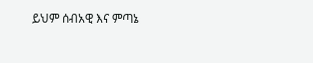ይህም ሰብአዊ እና ምጣኔ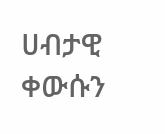ሀብታዊ ቀውሱን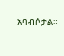አባብሶታል።